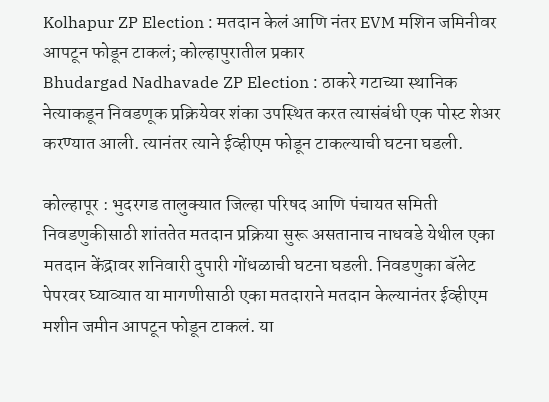Kolhapur ZP Election : मतदान केलं आणि नंतर EVM मशिन जमिनीवर आपटून फोडून टाकलं; कोल्हापुरातील प्रकार
Bhudargad Nadhavade ZP Election : ठाकरे गटाच्या स्थानिक नेत्याकडून निवडणूक प्रक्रियेवर शंका उपस्थित करत त्यासंबंधी एक पोस्ट शेअर करण्यात आली. त्यानंतर त्याने ईव्हीएम फोडून टाकल्याची घटना घडली.

कोल्हापूर : भुदरगड तालुक्यात जिल्हा परिषद आणि पंचायत समिती निवडणुकीसाठी शांततेत मतदान प्रक्रिया सुरू असतानाच नाधवडे येथील एका मतदान केंद्रावर शनिवारी दुपारी गोंधळाची घटना घडली. निवडणुका बॅलेट पेपरवर घ्याव्यात या मागणीसाठी एका मतदाराने मतदान केल्यानंतर ईव्हीएम मशीन जमीन आपटून फोडून टाकलं. या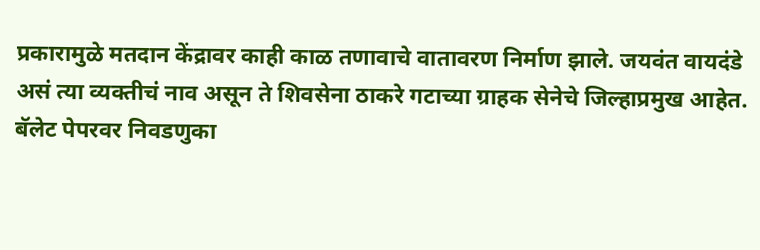प्रकारामुळे मतदान केंद्रावर काही काळ तणावाचे वातावरण निर्माण झाले. जयवंत वायदंडे असं त्या व्यक्तीचं नाव असून ते शिवसेना ठाकरे गटाच्या ग्राहक सेनेचे जिल्हाप्रमुख आहेत.
बॅलेट पेपरवर निवडणुका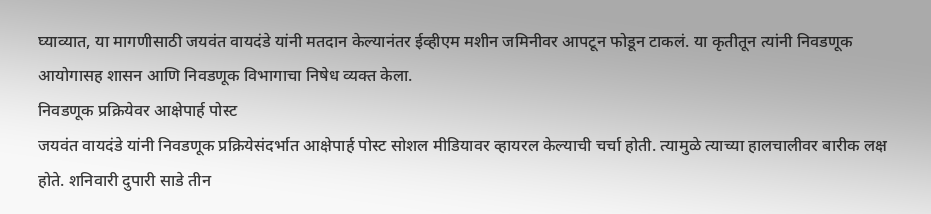घ्याव्यात, या मागणीसाठी जयवंत वायदंडे यांनी मतदान केल्यानंतर ईव्हीएम मशीन जमिनीवर आपटून फोडून टाकलं. या कृतीतून त्यांनी निवडणूक आयोगासह शासन आणि निवडणूक विभागाचा निषेध व्यक्त केला.
निवडणूक प्रक्रियेवर आक्षेपार्ह पोस्ट
जयवंत वायदंडे यांनी निवडणूक प्रक्रियेसंदर्भात आक्षेपार्ह पोस्ट सोशल मीडियावर व्हायरल केल्याची चर्चा होती. त्यामुळे त्याच्या हालचालीवर बारीक लक्ष होते. शनिवारी दुपारी साडे तीन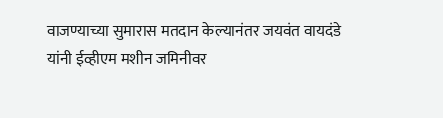वाजण्याच्या सुमारास मतदान केल्यानंतर जयवंत वायदंडे यांनी ईव्हीएम मशीन जमिनीवर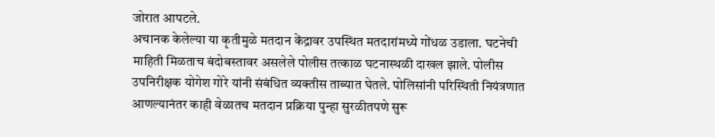जोरात आपटले.
अचानक केलेल्या या कृतीमुळे मतदान केंद्रावर उपस्थित मतदारांमध्ये गोंधळ उडाला. घटनेची माहिती मिळताच बंदोबस्तावर असलेले पोलीस तत्काळ घटनास्थळी दाखल झाले. पोलीस उपनिरीक्षक योगेश गोरे यांनी संबंधित व्यक्तीस ताब्यात घेतले. पोलिसांनी परिस्थिती नियंत्रणात आणल्यानंतर काही वेळातच मतदान प्रक्रिया पुन्हा सुरळीतपणे सुरू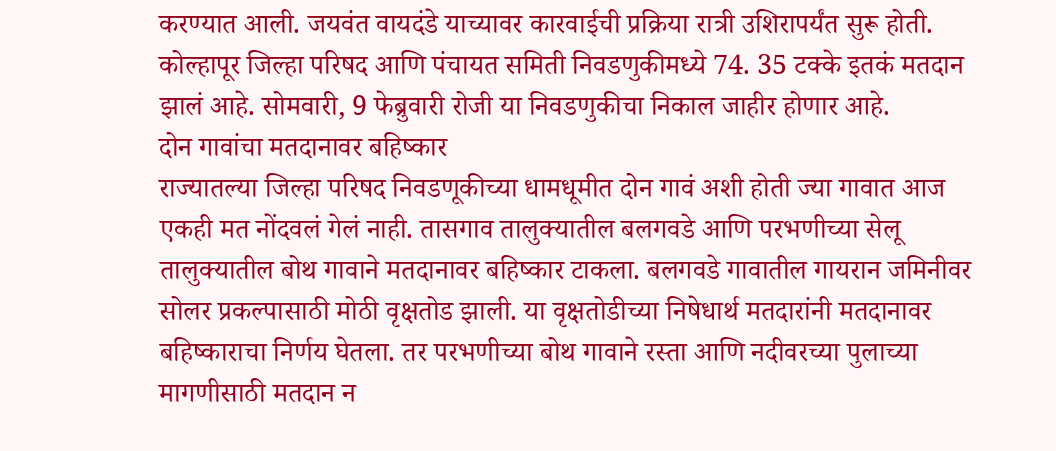करण्यात आली. जयवंत वायदंडे याच्यावर कारवाईची प्रक्रिया रात्री उशिरापर्यंत सुरू होती.
कोल्हापूर जिल्हा परिषद आणि पंचायत समिती निवडणुकीमध्ये 74. 35 टक्के इतकं मतदान झालं आहे. सोमवारी, 9 फेब्रुवारी रोजी या निवडणुकीचा निकाल जाहीर होणार आहे.
दोन गावांचा मतदानावर बहिष्कार
राज्यातल्या जिल्हा परिषद निवडणूकीच्या धामधूमीत दोन गावं अशी होती ज्या गावात आज एकही मत नोंदवलं गेलं नाही. तासगाव तालुक्यातील बलगवडे आणि परभणीच्या सेलू तालुक्यातील बोथ गावाने मतदानावर बहिष्कार टाकला. बलगवडे गावातील गायरान जमिनीवर सोलर प्रकल्पासाठी मोठी वृक्षतोड झाली. या वृक्षतोडीच्या निषेधार्थ मतदारांनी मतदानावर बहिष्काराचा निर्णय घेतला. तर परभणीच्या बोथ गावाने रस्ता आणि नदीवरच्या पुलाच्या मागणीसाठी मतदान न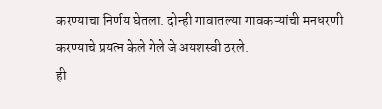करण्याचा निर्णय घेतला. दोन्ही गावातल्या गावकऱ्यांची मनधरणी करण्याचे प्रयत्न केले गेले जे अयशस्वी ठरले.
ही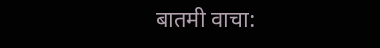बातमी वाचा: